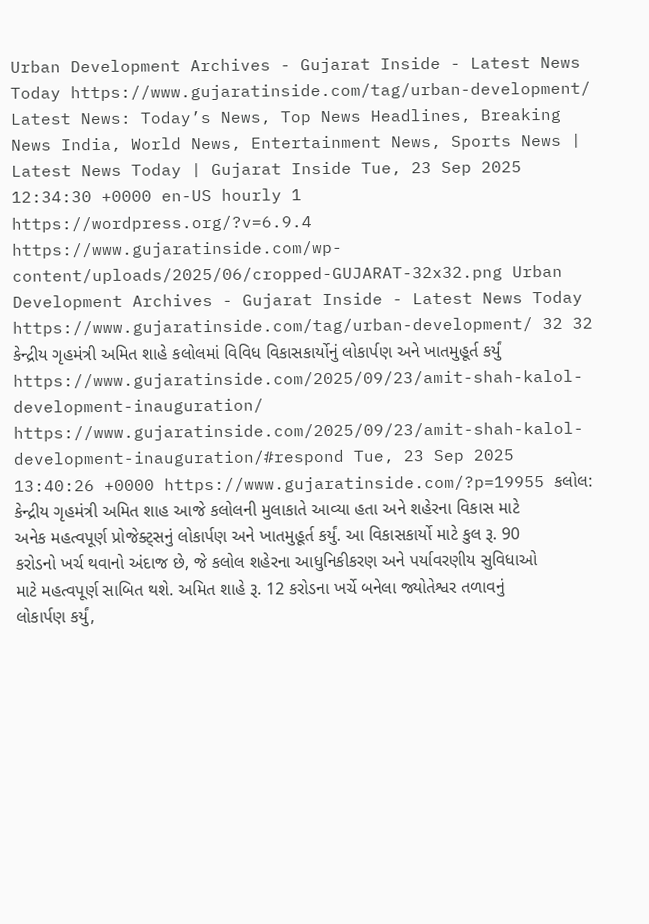Urban Development Archives - Gujarat Inside - Latest News Today https://www.gujaratinside.com/tag/urban-development/ Latest News: Today’s News, Top News Headlines, Breaking News India, World News, Entertainment News, Sports News | Latest News Today | Gujarat Inside Tue, 23 Sep 2025 12:34:30 +0000 en-US hourly 1 https://wordpress.org/?v=6.9.4 https://www.gujaratinside.com/wp-content/uploads/2025/06/cropped-GUJARAT-32x32.png Urban Development Archives - Gujarat Inside - Latest News Today https://www.gujaratinside.com/tag/urban-development/ 32 32 કેન્દ્રીય ગૃહમંત્રી અમિત શાહે કલોલમાં વિવિધ વિકાસકાર્યોનું લોકાર્પણ અને ખાતમુહૂર્ત કર્યું https://www.gujaratinside.com/2025/09/23/amit-shah-kalol-development-inauguration/ https://www.gujaratinside.com/2025/09/23/amit-shah-kalol-development-inauguration/#respond Tue, 23 Sep 2025 13:40:26 +0000 https://www.gujaratinside.com/?p=19955 કલોલ: કેન્દ્રીય ગૃહમંત્રી અમિત શાહ આજે કલોલની મુલાકાતે આવ્યા હતા અને શહેરના વિકાસ માટે અનેક મહત્વપૂર્ણ પ્રોજેક્ટ્સનું લોકાર્પણ અને ખાતમુહૂર્ત કર્યું. આ વિકાસકાર્યો માટે કુલ રૂ. 90 કરોડનો ખર્ચ થવાનો અંદાજ છે, જે કલોલ શહેરના આધુનિકીકરણ અને પર્યાવરણીય સુવિધાઓ માટે મહત્વપૂર્ણ સાબિત થશે. અમિત શાહે રૂ. 12 કરોડના ખર્ચે બનેલા જ્યોતેશ્વર તળાવનું લોકાર્પણ કર્યું,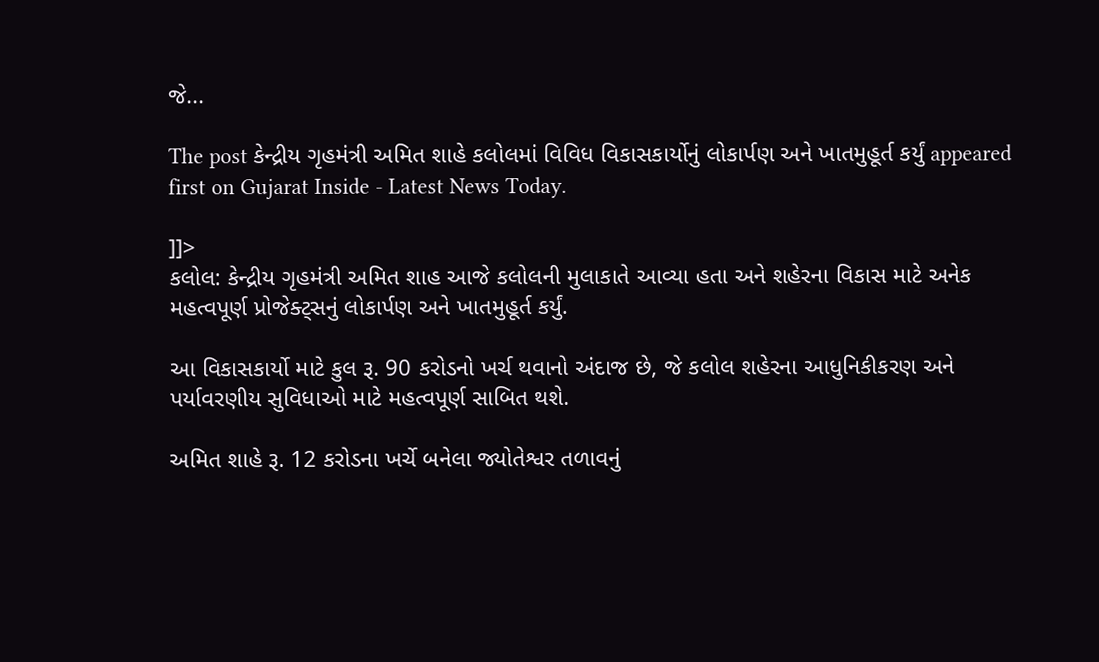જે...

The post કેન્દ્રીય ગૃહમંત્રી અમિત શાહે કલોલમાં વિવિધ વિકાસકાર્યોનું લોકાર્પણ અને ખાતમુહૂર્ત કર્યું appeared first on Gujarat Inside - Latest News Today.

]]>
કલોલ: કેન્દ્રીય ગૃહમંત્રી અમિત શાહ આજે કલોલની મુલાકાતે આવ્યા હતા અને શહેરના વિકાસ માટે અનેક મહત્વપૂર્ણ પ્રોજેક્ટ્સનું લોકાર્પણ અને ખાતમુહૂર્ત કર્યું.

આ વિકાસકાર્યો માટે કુલ રૂ. 90 કરોડનો ખર્ચ થવાનો અંદાજ છે, જે કલોલ શહેરના આધુનિકીકરણ અને પર્યાવરણીય સુવિધાઓ માટે મહત્વપૂર્ણ સાબિત થશે.

અમિત શાહે રૂ. 12 કરોડના ખર્ચે બનેલા જ્યોતેશ્વર તળાવનું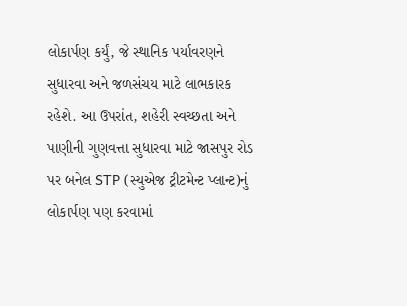લોકાર્પણ કર્યું, જે સ્થાનિક પર્યાવરણને સુધારવા અને જળસંચય માટે લાભકારક રહેશે. આ ઉપરાંત, શહેરી સ્વચ્છતા અને પાણીની ગુણવત્તા સુધારવા માટે જાસપુર રોડ પર બનેલ STP (સ્યુએજ ટ્રીટમેન્ટ પ્લાન્ટ)નું લોકાર્પણ પણ કરવામાં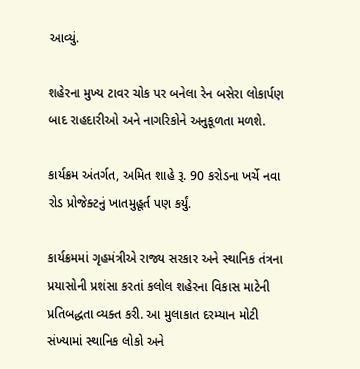આવ્યું.

શહેરના મુખ્ય ટાવર ચોક પર બનેલા રેન બસેરા લોકાર્પણ બાદ રાહદારીઓ અને નાગરિકોને અનુકૂળતા મળશે.

કાર્યક્રમ અંતર્ગત, અમિત શાહે રૂ. 90 કરોડના ખર્ચે નવા રોડ પ્રોજેક્ટનું ખાતમુહૂર્ત પણ કર્યું.

કાર્યક્રમમાં ગૃહમંત્રીએ રાજ્ય સરકાર અને સ્થાનિક તંત્રના પ્રયાસોની પ્રશંસા કરતાં કલોલ શહેરના વિકાસ માટેની પ્રતિબદ્ધતા વ્યક્ત કરી. આ મુલાકાત દરમ્યાન મોટી સંખ્યામાં સ્થાનિક લોકો અને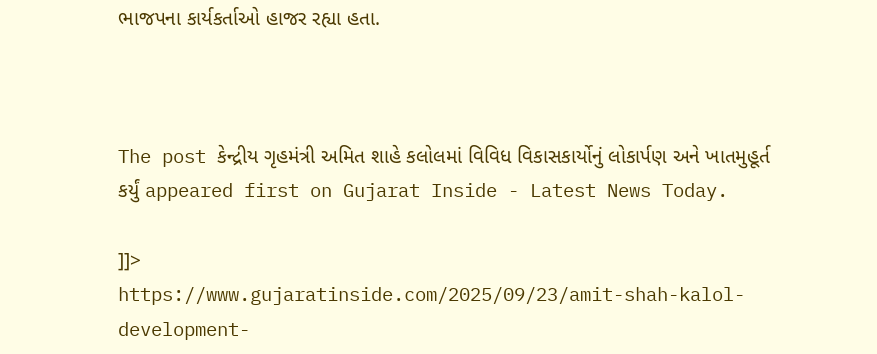ભાજપના કાર્યકર્તાઓ હાજર રહ્યા હતા.



The post કેન્દ્રીય ગૃહમંત્રી અમિત શાહે કલોલમાં વિવિધ વિકાસકાર્યોનું લોકાર્પણ અને ખાતમુહૂર્ત કર્યું appeared first on Gujarat Inside - Latest News Today.

]]>
https://www.gujaratinside.com/2025/09/23/amit-shah-kalol-development-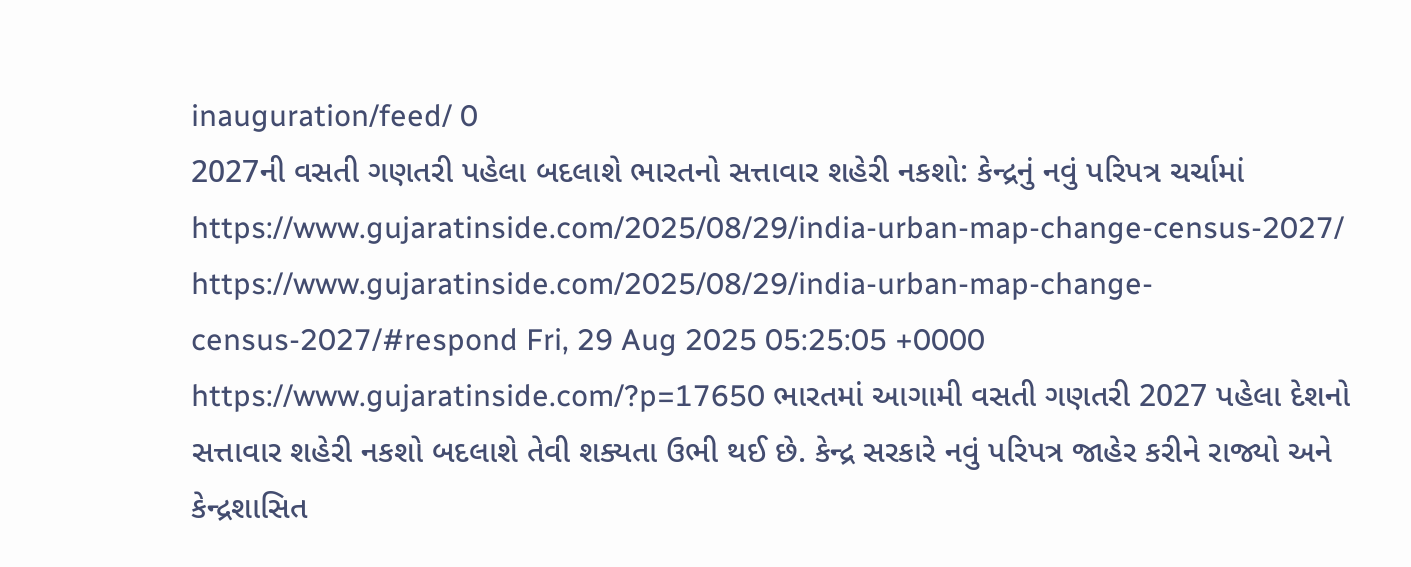inauguration/feed/ 0
2027ની વસતી ગણતરી પહેલા બદલાશે ભારતનો સત્તાવાર શહેરી નકશો: કેન્દ્રનું નવું પરિપત્ર ચર્ચામાં https://www.gujaratinside.com/2025/08/29/india-urban-map-change-census-2027/ https://www.gujaratinside.com/2025/08/29/india-urban-map-change-census-2027/#respond Fri, 29 Aug 2025 05:25:05 +0000 https://www.gujaratinside.com/?p=17650 ભારતમાં આગામી વસતી ગણતરી 2027 પહેલા દેશનો સત્તાવાર શહેરી નકશો બદલાશે તેવી શક્યતા ઉભી થઈ છે. કેન્દ્ર સરકારે નવું પરિપત્ર જાહેર કરીને રાજ્યો અને કેન્દ્રશાસિત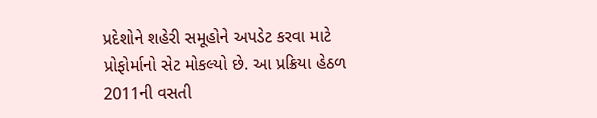પ્રદેશોને શહેરી સમૂહોને અપડેટ કરવા માટે પ્રોફોર્માનો સેટ મોકલ્યો છે. આ પ્રક્રિયા હેઠળ 2011ની વસતી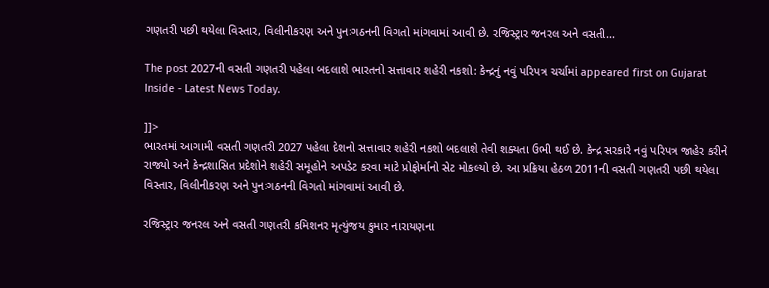ગણતરી પછી થયેલા વિસ્તાર, વિલીનીકરણ અને પુનઃગઠનની વિગતો માંગવામાં આવી છે. રજિસ્ટ્રાર જનરલ અને વસતી...

The post 2027ની વસતી ગણતરી પહેલા બદલાશે ભારતનો સત્તાવાર શહેરી નકશો: કેન્દ્રનું નવું પરિપત્ર ચર્ચામાં appeared first on Gujarat Inside - Latest News Today.

]]>
ભારતમાં આગામી વસતી ગણતરી 2027 પહેલા દેશનો સત્તાવાર શહેરી નકશો બદલાશે તેવી શક્યતા ઉભી થઈ છે. કેન્દ્ર સરકારે નવું પરિપત્ર જાહેર કરીને રાજ્યો અને કેન્દ્રશાસિત પ્રદેશોને શહેરી સમૂહોને અપડેટ કરવા માટે પ્રોફોર્માનો સેટ મોકલ્યો છે. આ પ્રક્રિયા હેઠળ 2011ની વસતી ગણતરી પછી થયેલા વિસ્તાર, વિલીનીકરણ અને પુનઃગઠનની વિગતો માંગવામાં આવી છે.

રજિસ્ટ્રાર જનરલ અને વસતી ગણતરી કમિશનર મૃત્યુંજય કુમાર નારાયણના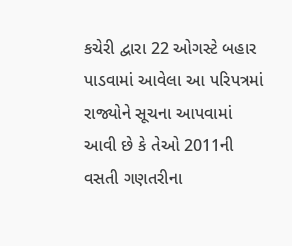કચેરી દ્વારા 22 ઓગસ્ટે બહાર પાડવામાં આવેલા આ પરિપત્રમાં રાજ્યોને સૂચના આપવામાં આવી છે કે તેઓ 2011ની વસતી ગણતરીના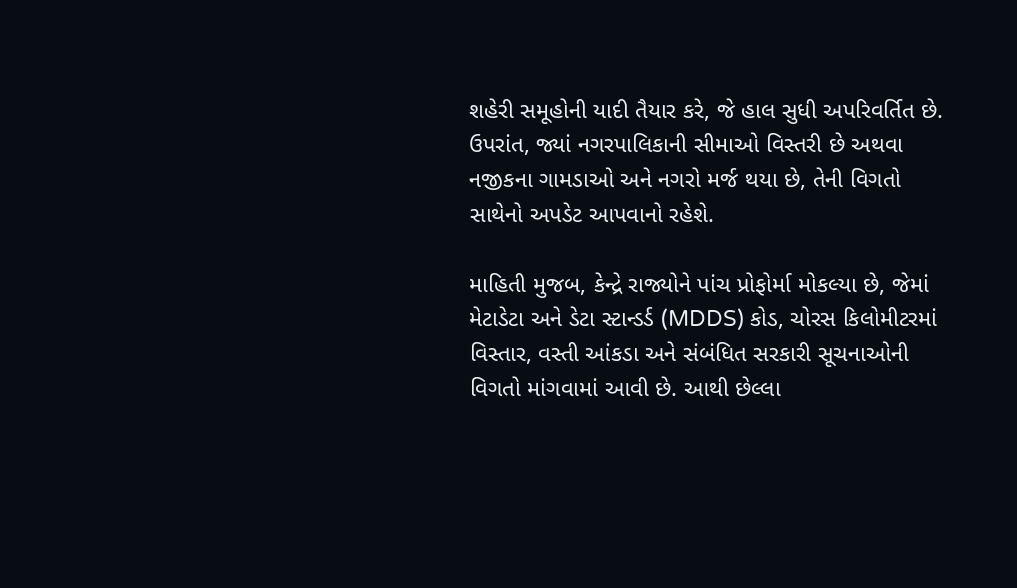શહેરી સમૂહોની યાદી તૈયાર કરે, જે હાલ સુધી અપરિવર્તિત છે. ઉપરાંત, જ્યાં નગરપાલિકાની સીમાઓ વિસ્તરી છે અથવા નજીકના ગામડાઓ અને નગરો મર્જ થયા છે, તેની વિગતો સાથેનો અપડેટ આપવાનો રહેશે.

માહિતી મુજબ, કેન્દ્રે રાજ્યોને પાંચ પ્રોફોર્મા મોકલ્યા છે, જેમાં મેટાડેટા અને ડેટા સ્ટાન્ડર્ડ (MDDS) કોડ, ચોરસ કિલોમીટરમાં વિસ્તાર, વસ્તી આંકડા અને સંબંધિત સરકારી સૂચનાઓની વિગતો માંગવામાં આવી છે. આથી છેલ્લા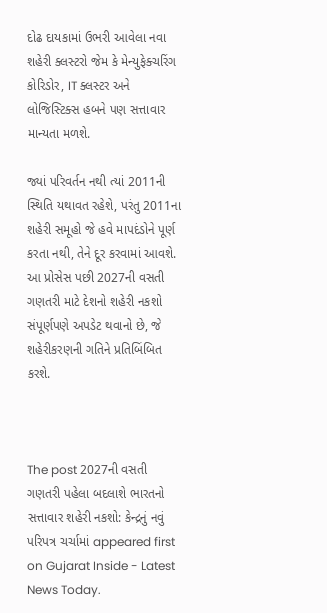દોઢ દાયકામાં ઉભરી આવેલા નવા શહેરી ક્લસ્ટરો જેમ કે મેન્યુફેક્ચરિંગ કોરિડોર, IT ક્લસ્ટર અને લોજિસ્ટિક્સ હબને પણ સત્તાવાર માન્યતા મળશે.

જ્યાં પરિવર્તન નથી ત્યાં 2011ની સ્થિતિ યથાવત રહેશે, પરંતુ 2011ના શહેરી સમૂહો જે હવે માપદંડોને પૂર્ણ કરતા નથી, તેને દૂર કરવામાં આવશે. આ પ્રોસેસ પછી 2027ની વસતી ગણતરી માટે દેશનો શહેરી નકશો સંપૂર્ણપણે અપડેટ થવાનો છે, જે શહેરીકરણની ગતિને પ્રતિબિંબિત કરશે.



The post 2027ની વસતી ગણતરી પહેલા બદલાશે ભારતનો સત્તાવાર શહેરી નકશો: કેન્દ્રનું નવું પરિપત્ર ચર્ચામાં appeared first on Gujarat Inside - Latest News Today.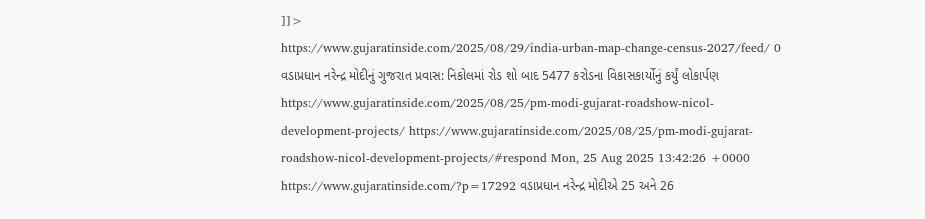]]>
https://www.gujaratinside.com/2025/08/29/india-urban-map-change-census-2027/feed/ 0
વડાપ્રધાન નરેન્દ્ર મોદીનું ગુજરાત પ્રવાસ: નિકોલમાં રોડ શો બાદ 5477 કરોડના વિકાસકાર્યોનું કર્યું લોકાર્પણ https://www.gujaratinside.com/2025/08/25/pm-modi-gujarat-roadshow-nicol-development-projects/ https://www.gujaratinside.com/2025/08/25/pm-modi-gujarat-roadshow-nicol-development-projects/#respond Mon, 25 Aug 2025 13:42:26 +0000 https://www.gujaratinside.com/?p=17292 વડાપ્રધાન નરેન્દ્ર મોદીએ 25 અને 26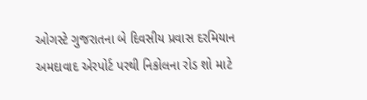ઓગસ્ટે ગુજરાતના બે દિવસીય પ્રવાસ દરમિયાન અમદાવાદ એરપોર્ટ પરથી નિકોલના રોડ શો માટે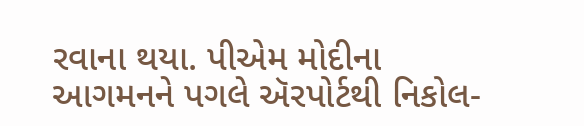રવાના થયા. પીએમ મોદીના આગમનને પગલે ઍરપોર્ટથી નિકોલ-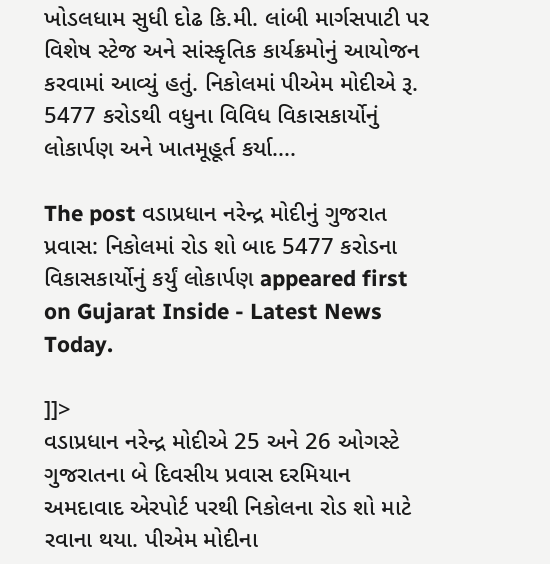ખોડલધામ સુધી દોઢ કિ.મી. લાંબી માર્ગસપાટી પર વિશેષ સ્ટેજ અને સાંસ્કૃતિક કાર્યક્રમોનું આયોજન કરવામાં આવ્યું હતું. નિકોલમાં પીએમ મોદીએ રૂ. 5477 કરોડથી વધુના વિવિધ વિકાસકાર્યોનું લોકાર્પણ અને ખાતમૂહૂર્ત કર્યા....

The post વડાપ્રધાન નરેન્દ્ર મોદીનું ગુજરાત પ્રવાસ: નિકોલમાં રોડ શો બાદ 5477 કરોડના વિકાસકાર્યોનું કર્યું લોકાર્પણ appeared first on Gujarat Inside - Latest News Today.

]]>
વડાપ્રધાન નરેન્દ્ર મોદીએ 25 અને 26 ઓગસ્ટે ગુજરાતના બે દિવસીય પ્રવાસ દરમિયાન અમદાવાદ એરપોર્ટ પરથી નિકોલના રોડ શો માટે રવાના થયા. પીએમ મોદીના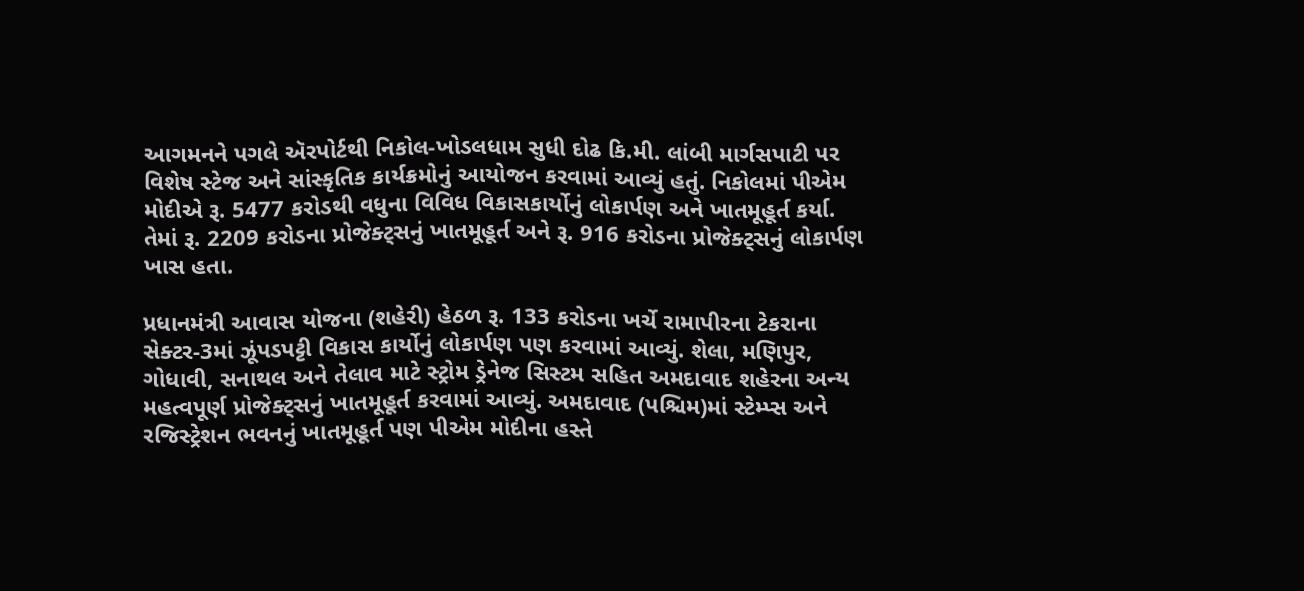આગમનને પગલે ઍરપોર્ટથી નિકોલ-ખોડલધામ સુધી દોઢ કિ.મી. લાંબી માર્ગસપાટી પર વિશેષ સ્ટેજ અને સાંસ્કૃતિક કાર્યક્રમોનું આયોજન કરવામાં આવ્યું હતું. નિકોલમાં પીએમ મોદીએ રૂ. 5477 કરોડથી વધુના વિવિધ વિકાસકાર્યોનું લોકાર્પણ અને ખાતમૂહૂર્ત કર્યા. તેમાં રૂ. 2209 કરોડના પ્રોજેક્ટ્સનું ખાતમૂહૂર્ત અને રૂ. 916 કરોડના પ્રોજેક્ટ્સનું લોકાર્પણ ખાસ હતા.

પ્રધાનમંત્રી આવાસ યોજના (શહેરી) હેઠળ રૂ. 133 કરોડના ખર્ચે રામાપીરના ટેકરાના સેક્ટર-3માં ઝૂંપડપટ્ટી વિકાસ કાર્યોનું લોકાર્પણ પણ કરવામાં આવ્યું. શેલા, મણિપુર, ગોધાવી, સનાથલ અને તેલાવ માટે સ્ટ્રોમ ડ્રેનેજ સિસ્ટમ સહિત અમદાવાદ શહેરના અન્ય મહત્વપૂર્ણ પ્રોજેક્ટ્સનું ખાતમૂહૂર્ત કરવામાં આવ્યું. અમદાવાદ (પશ્ચિમ)માં સ્ટેમ્પ્સ અને રજિસ્ટ્રેશન ભવનનું ખાતમૂહૂર્ત પણ પીએમ મોદીના હસ્તે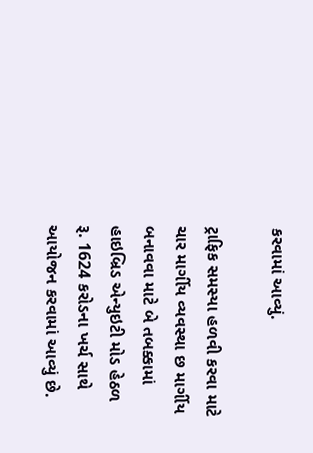કરવામાં આવ્યું.

ટ્રાફિક સમસ્યા હળવી કરવા માટે ચાર માર્ગીય વ્યવસ્થા છ માર્ગીય બનાવવા માટે બે તબક્કામાં હાઇબ્રિડ એન્યુઇટી મોડ હેઠળ રૂ. 1624 કરોડના ખર્ચ સાથે આયોજન કરવામાં આવ્યું છે.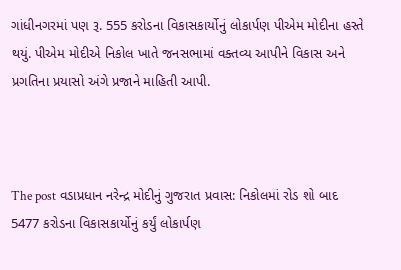ગાંધીનગરમાં પણ રૂ. 555 કરોડના વિકાસકાર્યોનું લોકાર્પણ પીએમ મોદીના હસ્તે થયું. પીએમ મોદીએ નિકોલ ખાતે જનસભામાં વક્તવ્ય આપીને વિકાસ અને પ્રગતિના પ્રયાસો અંગે પ્રજાને માહિતી આપી.



The post વડાપ્રધાન નરેન્દ્ર મોદીનું ગુજરાત પ્રવાસ: નિકોલમાં રોડ શો બાદ 5477 કરોડના વિકાસકાર્યોનું કર્યું લોકાર્પણ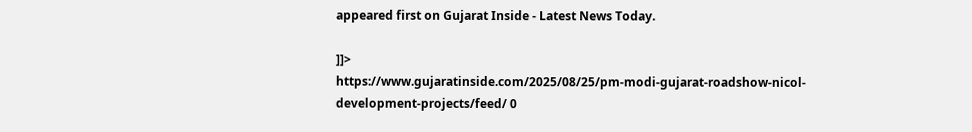appeared first on Gujarat Inside - Latest News Today.

]]>
https://www.gujaratinside.com/2025/08/25/pm-modi-gujarat-roadshow-nicol-development-projects/feed/ 0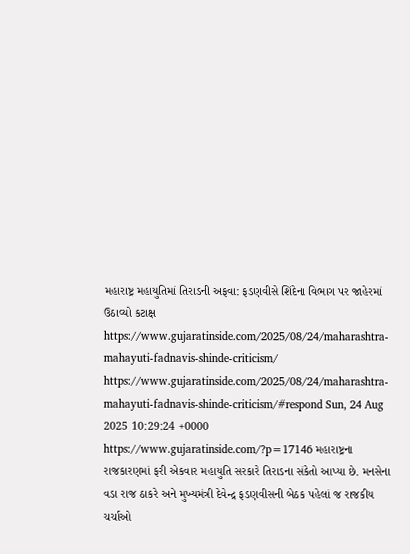મહારાષ્ટ્ર મહાયુતિમાં તિરાડની અફવા: ફડણવીસે શિંદેના વિભાગ પર જાહેરમાં ઉઠાવ્યો કટાક્ષ https://www.gujaratinside.com/2025/08/24/maharashtra-mahayuti-fadnavis-shinde-criticism/ https://www.gujaratinside.com/2025/08/24/maharashtra-mahayuti-fadnavis-shinde-criticism/#respond Sun, 24 Aug 2025 10:29:24 +0000 https://www.gujaratinside.com/?p=17146 મહારાષ્ટ્રના રાજકારણમાં ફરી એકવાર મહાયુતિ સરકારે તિરાડના સંકેતો આપ્યા છે. મનસેના વડા રાજ ઠાકરે અને મુખ્યમંત્રી દેવેન્દ્ર ફડણવીસની બેઠક પહેલાં જ રાજકીય ચર્ચાઓ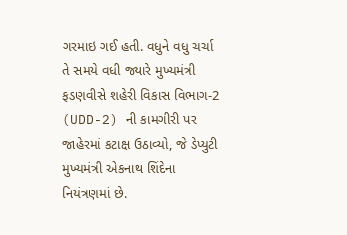ગરમાઇ ગઈ હતી. વધુને વધુ ચર્ચા તે સમયે વધી જ્યારે મુખ્યમંત્રી ફડણવીસે શહેરી વિકાસ વિભાગ-2 (UDD-2) ની કામગીરી પર જાહેરમાં કટાક્ષ ઉઠાવ્યો, જે ડેપ્યુટી મુખ્યમંત્રી એકનાથ શિંદેના નિયંત્રણમાં છે.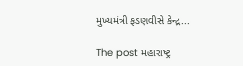મુખ્યમંત્રી ફડણવીસે કેન્દ્ર...

The post મહારાષ્ટ્ર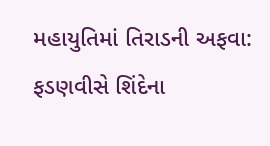મહાયુતિમાં તિરાડની અફવા: ફડણવીસે શિંદેના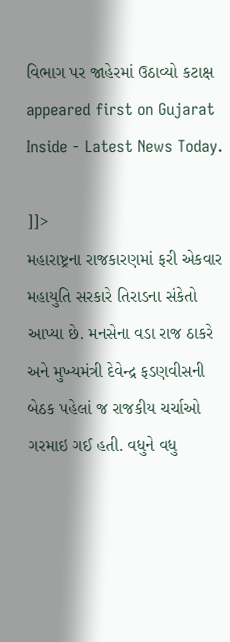વિભાગ પર જાહેરમાં ઉઠાવ્યો કટાક્ષ appeared first on Gujarat Inside - Latest News Today.

]]>
મહારાષ્ટ્રના રાજકારણમાં ફરી એકવાર મહાયુતિ સરકારે તિરાડના સંકેતો આપ્યા છે. મનસેના વડા રાજ ઠાકરે અને મુખ્યમંત્રી દેવેન્દ્ર ફડણવીસની બેઠક પહેલાં જ રાજકીય ચર્ચાઓ ગરમાઇ ગઈ હતી. વધુને વધુ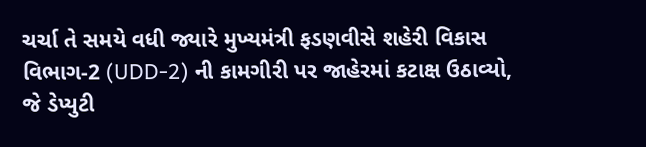ચર્ચા તે સમયે વધી જ્યારે મુખ્યમંત્રી ફડણવીસે શહેરી વિકાસ વિભાગ-2 (UDD-2) ની કામગીરી પર જાહેરમાં કટાક્ષ ઉઠાવ્યો, જે ડેપ્યુટી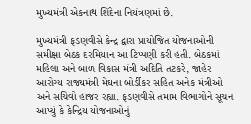મુખ્યમંત્રી એકનાથ શિંદેના નિયંત્રણમાં છે.

મુખ્યમંત્રી ફડણવીસે કેન્દ્ર દ્વારા પ્રાયોજિત યોજનાઓની સમીક્ષા બેઠક દરમિયાન આ ટિપ્પણી કરી હતી. બેઠકમાં મહિલા અને બાળ વિકાસ મંત્રી અદિતિ તટકરે, જાહેર આરોગ્ય રાજ્યમંત્રી મેઘના બોર્ડીકર સહિત અનેક મંત્રીઓ અને સચિવો હાજર રહ્યા. ફડણવીસે તમામ વિભાગોને સૂચન આપ્યું કે કેન્દ્રિય યોજનાઓનું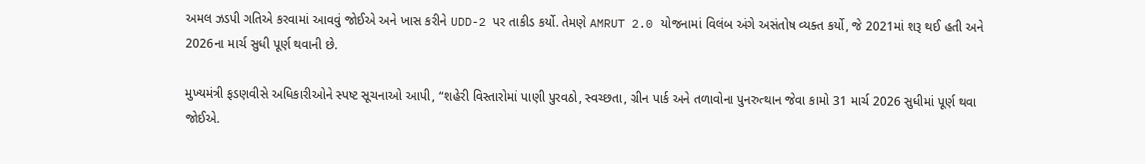અમલ ઝડપી ગતિએ કરવામાં આવવું જોઈએ અને ખાસ કરીને UDD-2 પર તાકીડ કર્યો. તેમણે AMRUT 2.0 યોજનામાં વિલંબ અંગે અસંતોષ વ્યક્ત કર્યો, જે 2021માં શરૂ થઈ હતી અને 2026ના માર્ચ સુધી પૂર્ણ થવાની છે.

મુખ્યમંત્રી ફડણવીસે અધિકારીઓને સ્પષ્ટ સૂચનાઓ આપી, “શહેરી વિસ્તારોમાં પાણી પુરવઠો, સ્વચ્છતા, ગ્રીન પાર્ક અને તળાવોના પુનરુત્થાન જેવા કામો 31 માર્ચ 2026 સુધીમાં પૂર્ણ થવા જોઈએ.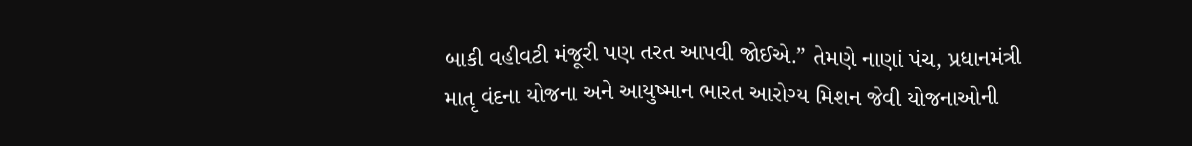બાકી વહીવટી મંજૂરી પણ તરત આપવી જોઈએ.” તેમણે નાણાં પંચ, પ્રધાનમંત્રી માતૃ વંદના યોજના અને આયુષ્માન ભારત આરોગ્ય મિશન જેવી યોજનાઓની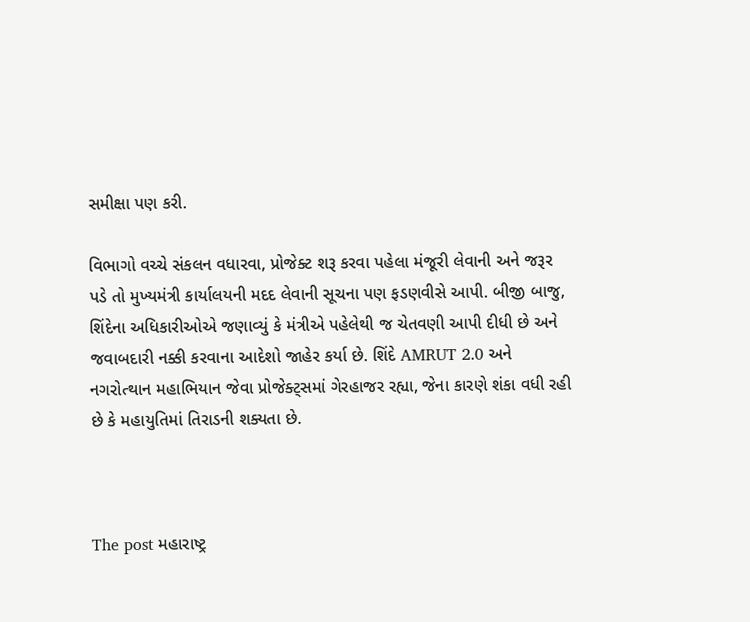સમીક્ષા પણ કરી.

વિભાગો વચ્ચે સંકલન વધારવા, પ્રોજેક્ટ શરૂ કરવા પહેલા મંજૂરી લેવાની અને જરૂર પડે તો મુખ્યમંત્રી કાર્યાલયની મદદ લેવાની સૂચના પણ ફડણવીસે આપી. બીજી બાજુ, શિંદેના અધિકારીઓએ જણાવ્યું કે મંત્રીએ પહેલેથી જ ચેતવણી આપી દીધી છે અને જવાબદારી નક્કી કરવાના આદેશો જાહેર કર્યા છે. શિંદે AMRUT 2.0 અને નગરોત્થાન મહાભિયાન જેવા પ્રોજેક્ટ્સમાં ગેરહાજર રહ્યા, જેના કારણે શંકા વધી રહી છે કે મહાયુતિમાં તિરાડની શક્યતા છે.



The post મહારાષ્ટ્ર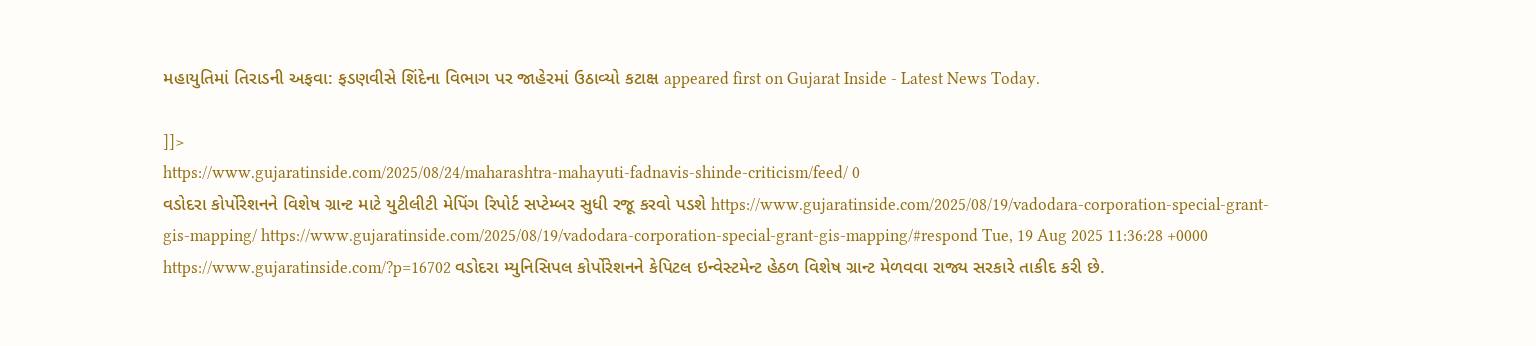મહાયુતિમાં તિરાડની અફવા: ફડણવીસે શિંદેના વિભાગ પર જાહેરમાં ઉઠાવ્યો કટાક્ષ appeared first on Gujarat Inside - Latest News Today.

]]>
https://www.gujaratinside.com/2025/08/24/maharashtra-mahayuti-fadnavis-shinde-criticism/feed/ 0
વડોદરા કોર્પોરેશનને વિશેષ ગ્રાન્ટ માટે યુટીલીટી મેપિંગ રિપોર્ટ સપ્ટેમ્બર સુધી રજૂ કરવો પડશે https://www.gujaratinside.com/2025/08/19/vadodara-corporation-special-grant-gis-mapping/ https://www.gujaratinside.com/2025/08/19/vadodara-corporation-special-grant-gis-mapping/#respond Tue, 19 Aug 2025 11:36:28 +0000 https://www.gujaratinside.com/?p=16702 વડોદરા મ્યુનિસિપલ કોર્પોરેશનને કેપિટલ ઇન્વેસ્ટમેન્ટ હેઠળ વિશેષ ગ્રાન્ટ મેળવવા રાજ્ય સરકારે તાકીદ કરી છે.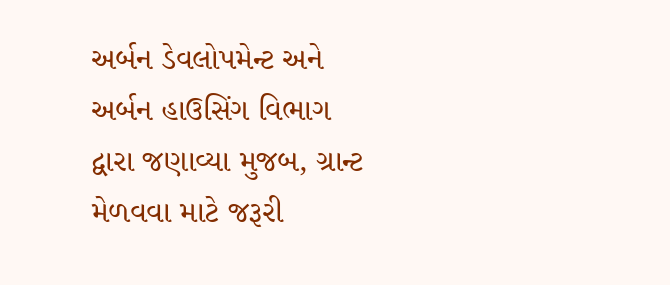અર્બન ડેવલોપમેન્ટ અને અર્બન હાઉસિંગ વિભાગ દ્વારા જણાવ્યા મુજબ, ગ્રાન્ટ મેળવવા માટે જરૂરી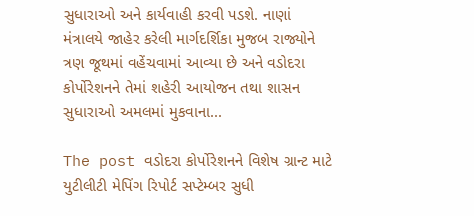સુધારાઓ અને કાર્યવાહી કરવી પડશે. નાણાં મંત્રાલયે જાહેર કરેલી માર્ગદર્શિકા મુજબ રાજ્યોને ત્રણ જૂથમાં વહેંચવામાં આવ્યા છે અને વડોદરા કોર્પોરેશનને તેમાં શહેરી આયોજન તથા શાસન સુધારાઓ અમલમાં મુકવાના...

The post વડોદરા કોર્પોરેશનને વિશેષ ગ્રાન્ટ માટે યુટીલીટી મેપિંગ રિપોર્ટ સપ્ટેમ્બર સુધી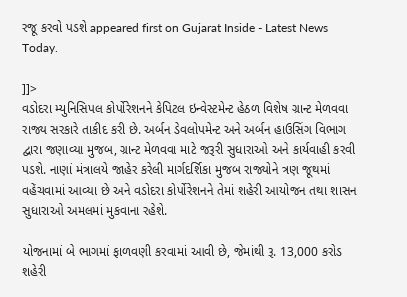રજૂ કરવો પડશે appeared first on Gujarat Inside - Latest News Today.

]]>
વડોદરા મ્યુનિસિપલ કોર્પોરેશનને કેપિટલ ઇન્વેસ્ટમેન્ટ હેઠળ વિશેષ ગ્રાન્ટ મેળવવા રાજ્ય સરકારે તાકીદ કરી છે. અર્બન ડેવલોપમેન્ટ અને અર્બન હાઉસિંગ વિભાગ દ્વારા જણાવ્યા મુજબ, ગ્રાન્ટ મેળવવા માટે જરૂરી સુધારાઓ અને કાર્યવાહી કરવી પડશે. નાણાં મંત્રાલયે જાહેર કરેલી માર્ગદર્શિકા મુજબ રાજ્યોને ત્રણ જૂથમાં વહેંચવામાં આવ્યા છે અને વડોદરા કોર્પોરેશનને તેમાં શહેરી આયોજન તથા શાસન સુધારાઓ અમલમાં મુકવાના રહેશે.

યોજનામાં બે ભાગમાં ફાળવણી કરવામાં આવી છે, જેમાંથી રૂ. 13,000 કરોડ શહેરી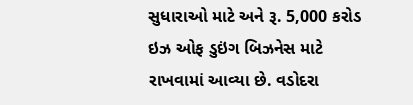સુધારાઓ માટે અને રૂ. 5,000 કરોડ ઇઝ ઓફ ડુઇંગ બિઝનેસ માટે રાખવામાં આવ્યા છે. વડોદરા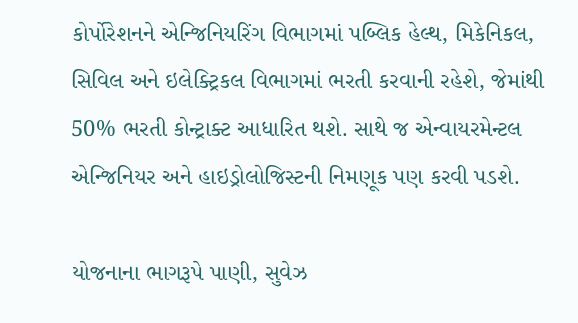કોર્પોરેશનને એન્જિનિયરિંગ વિભાગમાં પબ્લિક હેલ્થ, મિકેનિકલ, સિવિલ અને ઇલેક્ટ્રિકલ વિભાગમાં ભરતી કરવાની રહેશે, જેમાંથી 50% ભરતી કોન્ટ્રાક્ટ આધારિત થશે. સાથે જ એન્વાયરમેન્ટલ એન્જિનિયર અને હાઇડ્રોલોજિસ્ટની નિમણૂક પણ કરવી પડશે.

યોજનાના ભાગરૂપે પાણી, સુવેઝ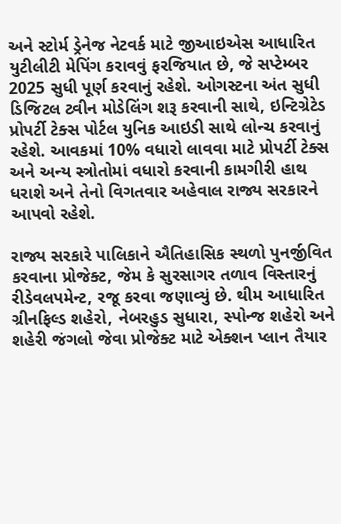અને સ્ટોર્મ ડ્રેનેજ નેટવર્ક માટે જીઆઇએસ આધારિત યુટીલીટી મેપિંગ કરાવવું ફરજિયાત છે, જે સપ્ટેમ્બર 2025 સુધી પૂર્ણ કરવાનું રહેશે. ઓગસ્ટના અંત સુધી ડિજિટલ ટ્વીન મોડેલિંગ શરૂ કરવાની સાથે, ઇન્ટિગ્રેટેડ પ્રોપર્ટી ટેક્સ પોર્ટલ યુનિક આઇડી સાથે લોન્ચ કરવાનું રહેશે. આવકમાં 10% વધારો લાવવા માટે પ્રોપર્ટી ટેક્સ અને અન્ય સ્ત્રોતોમાં વધારો કરવાની કામગીરી હાથ ધરાશે અને તેનો વિગતવાર અહેવાલ રાજ્ય સરકારને આપવો રહેશે.

રાજ્ય સરકારે પાલિકાને ઐતિહાસિક સ્થળો પુનર્જીવિત કરવાના પ્રોજેક્ટ, જેમ કે સુરસાગર તળાવ વિસ્તારનું રીડેવલપમેન્ટ, રજૂ કરવા જણાવ્યું છે. થીમ આધારિત ગ્રીનફિલ્ડ શહેરો, નેબરહુડ સુધારા, સ્પોન્જ શહેરો અને શહેરી જંગલો જેવા પ્રોજેક્ટ માટે એક્શન પ્લાન તૈયાર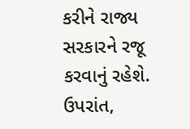કરીને રાજ્ય સરકારને રજૂ કરવાનું રહેશે. ઉપરાંત,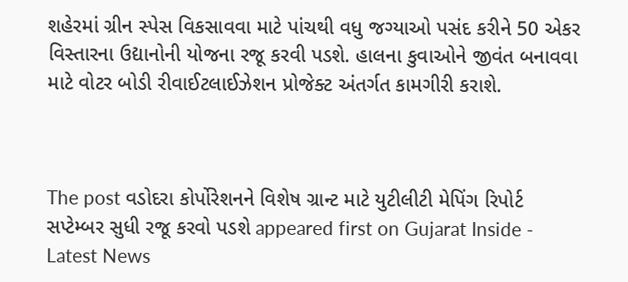શહેરમાં ગ્રીન સ્પેસ વિકસાવવા માટે પાંચથી વધુ જગ્યાઓ પસંદ કરીને 50 એકર વિસ્તારના ઉદ્યાનોની યોજના રજૂ કરવી પડશે. હાલના કુવાઓને જીવંત બનાવવા માટે વોટર બોડી રીવાઈટલાઈઝેશન પ્રોજેક્ટ અંતર્ગત કામગીરી કરાશે.



The post વડોદરા કોર્પોરેશનને વિશેષ ગ્રાન્ટ માટે યુટીલીટી મેપિંગ રિપોર્ટ સપ્ટેમ્બર સુધી રજૂ કરવો પડશે appeared first on Gujarat Inside - Latest News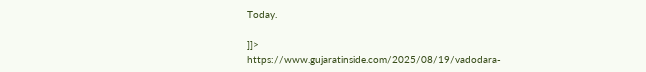Today.

]]>
https://www.gujaratinside.com/2025/08/19/vadodara-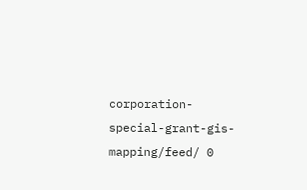corporation-special-grant-gis-mapping/feed/ 0